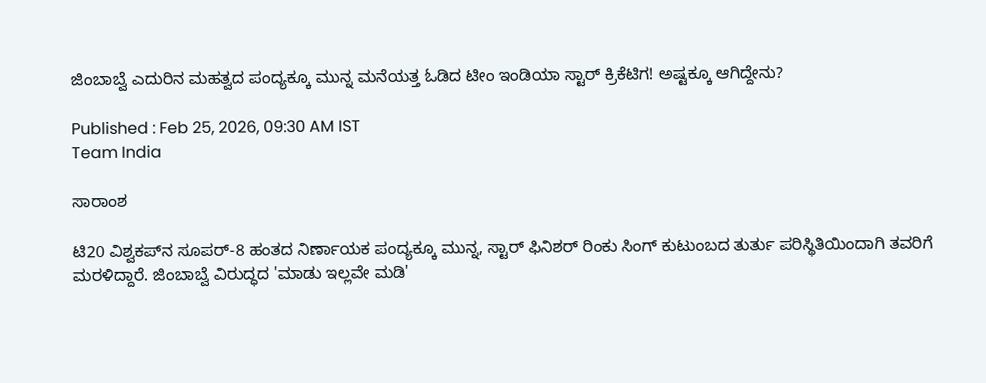ಜಿಂಬಾಬ್ವೆ ಎದುರಿನ ಮಹತ್ವದ ಪಂದ್ಯಕ್ಕೂ ಮುನ್ನ ಮನೆಯತ್ತ ಓಡಿದ ಟೀಂ ಇಂಡಿಯಾ ಸ್ಟಾರ್ ಕ್ರಿಕೆಟಿಗ! ಅಷ್ಟಕ್ಕೂ ಆಗಿದ್ದೇನು?

Published : Feb 25, 2026, 09:30 AM IST
Team India

ಸಾರಾಂಶ

ಟಿ20 ವಿಶ್ವಕಪ್‌ನ ಸೂಪರ್-8 ಹಂತದ ನಿರ್ಣಾಯಕ ಪಂದ್ಯಕ್ಕೂ ಮುನ್ನ, ಸ್ಟಾರ್ ಫಿನಿಶರ್ ರಿಂಕು ಸಿಂಗ್ ಕುಟುಂಬದ ತುರ್ತು ಪರಿಸ್ಥಿತಿಯಿಂದಾಗಿ ತವರಿಗೆ ಮರಳಿದ್ದಾರೆ. ಜಿಂಬಾಬ್ವೆ ವಿರುದ್ಧದ 'ಮಾಡು ಇಲ್ಲವೇ ಮಡಿ'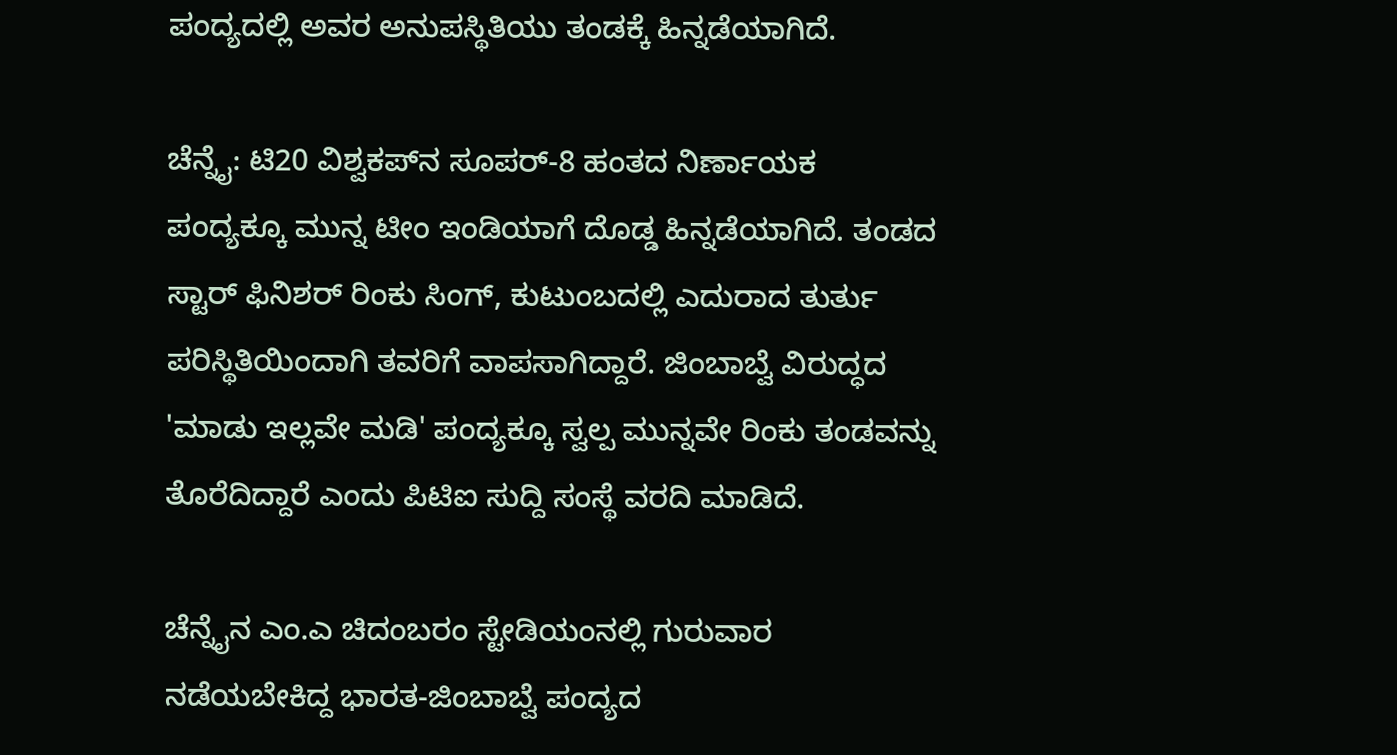ಪಂದ್ಯದಲ್ಲಿ ಅವರ ಅನುಪಸ್ಥಿತಿಯು ತಂಡಕ್ಕೆ ಹಿನ್ನಡೆಯಾಗಿದೆ.

ಚೆನ್ನೈ: ಟಿ20 ವಿಶ್ವಕಪ್‌ನ ಸೂಪರ್-8 ಹಂತದ ನಿರ್ಣಾಯಕ ಪಂದ್ಯಕ್ಕೂ ಮುನ್ನ ಟೀಂ ಇಂಡಿಯಾಗೆ ದೊಡ್ಡ ಹಿನ್ನಡೆಯಾಗಿದೆ. ತಂಡದ ಸ್ಟಾರ್ ಫಿನಿಶರ್ ರಿಂಕು ಸಿಂಗ್, ಕುಟುಂಬದಲ್ಲಿ ಎದುರಾದ ತುರ್ತು ಪರಿಸ್ಥಿತಿಯಿಂದಾಗಿ ತವರಿಗೆ ವಾಪಸಾಗಿದ್ದಾರೆ. ಜಿಂಬಾಬ್ವೆ ವಿರುದ್ಧದ 'ಮಾಡು ಇಲ್ಲವೇ ಮಡಿ' ಪಂದ್ಯಕ್ಕೂ ಸ್ವಲ್ಪ ಮುನ್ನವೇ ರಿಂಕು ತಂಡವನ್ನು ತೊರೆದಿದ್ದಾರೆ ಎಂದು ಪಿಟಿಐ ಸುದ್ದಿ ಸಂಸ್ಥೆ ವರದಿ ಮಾಡಿದೆ.

ಚೆನ್ನೈನ ಎಂ.ಎ ಚಿದಂಬರಂ ಸ್ಟೇಡಿಯಂನಲ್ಲಿ ಗುರುವಾರ ನಡೆಯಬೇಕಿದ್ದ ಭಾರತ-ಜಿಂಬಾಬ್ವೆ ಪಂದ್ಯದ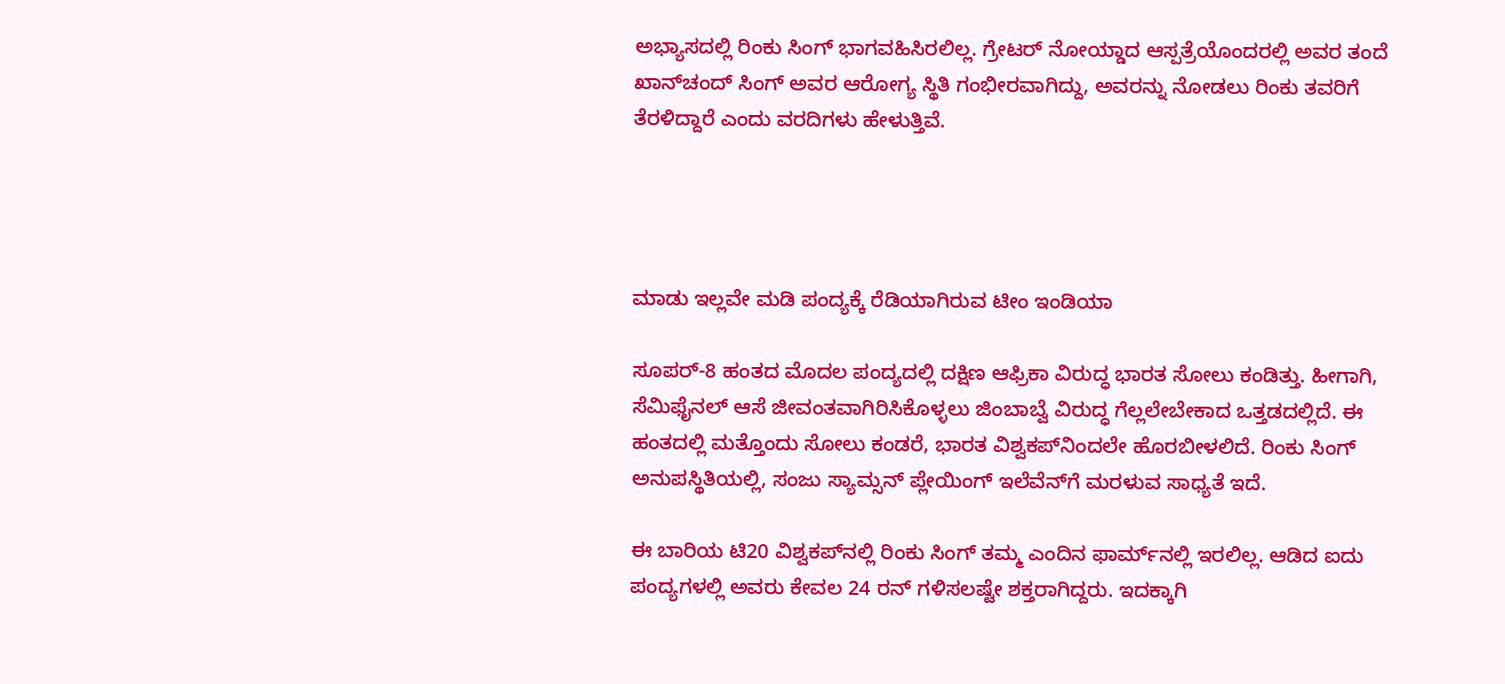ಅಭ್ಯಾಸದಲ್ಲಿ ರಿಂಕು ಸಿಂಗ್ ಭಾಗವಹಿಸಿರಲಿಲ್ಲ. ಗ್ರೇಟರ್ ನೋಯ್ಡಾದ ಆಸ್ಪತ್ರೆಯೊಂದರಲ್ಲಿ ಅವರ ತಂದೆ ಖಾನ್‌ಚಂದ್ ಸಿಂಗ್ ಅವರ ಆರೋಗ್ಯ ಸ್ಥಿತಿ ಗಂಭೀರವಾಗಿದ್ದು, ಅವರನ್ನು ನೋಡಲು ರಿಂಕು ತವರಿಗೆ ತೆರಳಿದ್ದಾರೆ ಎಂದು ವರದಿಗಳು ಹೇಳುತ್ತಿವೆ.




ಮಾಡು ಇಲ್ಲವೇ ಮಡಿ ಪಂದ್ಯಕ್ಕೆ ರೆಡಿಯಾಗಿರುವ ಟೀಂ ಇಂಡಿಯಾ

ಸೂಪರ್-8 ಹಂತದ ಮೊದಲ ಪಂದ್ಯದಲ್ಲಿ ದಕ್ಷಿಣ ಆಫ್ರಿಕಾ ವಿರುದ್ಧ ಭಾರತ ಸೋಲು ಕಂಡಿತ್ತು. ಹೀಗಾಗಿ, ಸೆಮಿಫೈನಲ್ ಆಸೆ ಜೀವಂತವಾಗಿರಿಸಿಕೊಳ್ಳಲು ಜಿಂಬಾಬ್ವೆ ವಿರುದ್ಧ ಗೆಲ್ಲಲೇಬೇಕಾದ ಒತ್ತಡದಲ್ಲಿದೆ. ಈ ಹಂತದಲ್ಲಿ ಮತ್ತೊಂದು ಸೋಲು ಕಂಡರೆ, ಭಾರತ ವಿಶ್ವಕಪ್‌ನಿಂದಲೇ ಹೊರಬೀಳಲಿದೆ. ರಿಂಕು ಸಿಂಗ್ ಅನುಪಸ್ಥಿತಿಯಲ್ಲಿ, ಸಂಜು ಸ್ಯಾಮ್ಸನ್ ಪ್ಲೇಯಿಂಗ್ ಇಲೆವೆನ್‌ಗೆ ಮರಳುವ ಸಾಧ್ಯತೆ ಇದೆ.

ಈ ಬಾರಿಯ ಟಿ20 ವಿಶ್ವಕಪ್‌ನಲ್ಲಿ ರಿಂಕು ಸಿಂಗ್ ತಮ್ಮ ಎಂದಿನ ಫಾರ್ಮ್‌ನಲ್ಲಿ ಇರಲಿಲ್ಲ. ಆಡಿದ ಐದು ಪಂದ್ಯಗಳಲ್ಲಿ ಅವರು ಕೇವಲ 24 ರನ್ ಗಳಿಸಲಷ್ಟೇ ಶಕ್ತರಾಗಿದ್ದರು. ಇದಕ್ಕಾಗಿ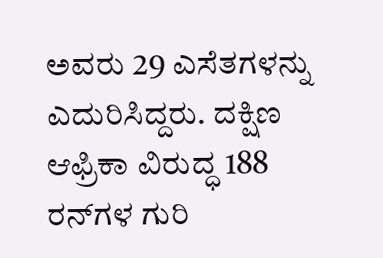ಅವರು 29 ಎಸೆತಗಳನ್ನು ಎದುರಿಸಿದ್ದರು. ದಕ್ಷಿಣ ಆಫ್ರಿಕಾ ವಿರುದ್ಧ 188 ರನ್‌ಗಳ ಗುರಿ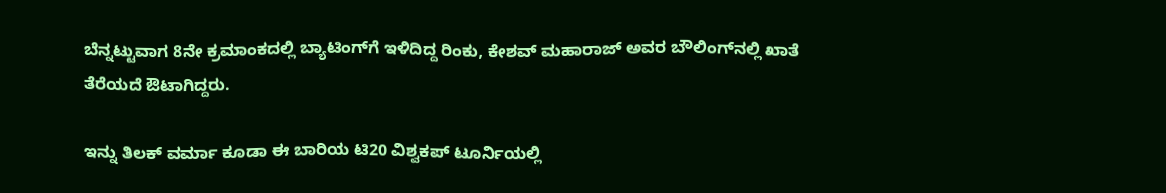ಬೆನ್ನಟ್ಟುವಾಗ 8ನೇ ಕ್ರಮಾಂಕದಲ್ಲಿ ಬ್ಯಾಟಿಂಗ್‌ಗೆ ಇಳಿದಿದ್ದ ರಿಂಕು, ಕೇಶವ್ ಮಹಾರಾಜ್ ಅವರ ಬೌಲಿಂಗ್‌ನಲ್ಲಿ ಖಾತೆ ತೆರೆಯದೆ ಔಟಾಗಿದ್ದರು.

ಇನ್ನು ತಿಲಕ್ ವರ್ಮಾ ಕೂಡಾ ಈ ಬಾರಿಯ ಟಿ20 ವಿಶ್ವಕಪ್ ಟೂರ್ನಿಯಲ್ಲಿ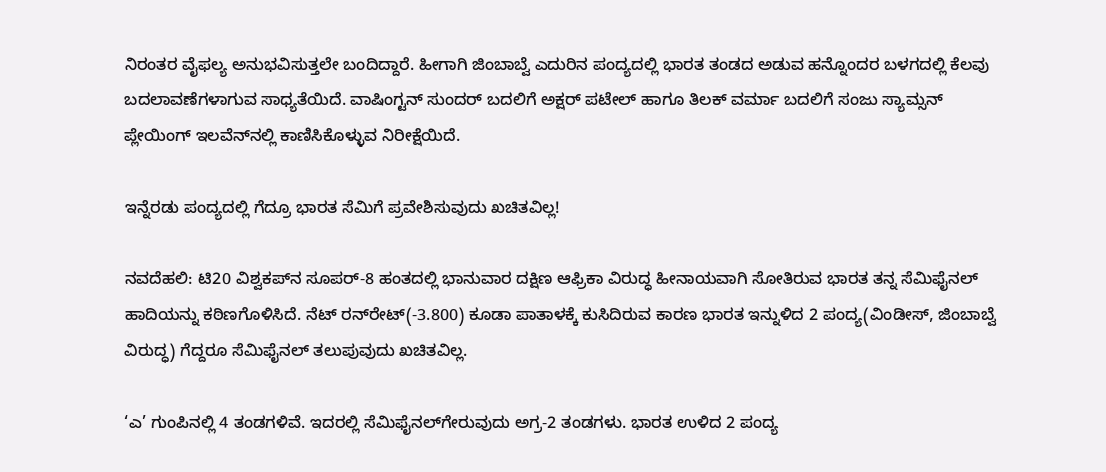ನಿರಂತರ ವೈಫಲ್ಯ ಅನುಭವಿಸುತ್ತಲೇ ಬಂದಿದ್ದಾರೆ. ಹೀಗಾಗಿ ಜಿಂಬಾಬ್ವೆ ಎದುರಿನ ಪಂದ್ಯದಲ್ಲಿ ಭಾರತ ತಂಡದ ಅಡುವ ಹನ್ನೊಂದರ ಬಳಗದಲ್ಲಿ ಕೆಲವು ಬದಲಾವಣೆಗಳಾಗುವ ಸಾಧ್ಯತೆಯಿದೆ. ವಾಷಿಂಗ್ಟನ್ ಸುಂದರ್ ಬದಲಿಗೆ ಅಕ್ಷರ್ ಪಟೇಲ್ ಹಾಗೂ ತಿಲಕ್ ವರ್ಮಾ ಬದಲಿಗೆ ಸಂಜು ಸ್ಯಾಮ್ಸನ್ ಪ್ಲೇಯಿಂಗ್ ಇಲವೆನ್‌ನಲ್ಲಿ ಕಾಣಿಸಿಕೊಳ್ಳುವ ನಿರೀಕ್ಷೆಯಿದೆ.

ಇನ್ನೆರಡು ಪಂದ್ಯದಲ್ಲಿ ಗೆದ್ರೂ ಭಾರತ ಸೆಮಿಗೆ ಪ್ರವೇಶಿಸುವುದು ಖಚಿತವಿಲ್ಲ!

ನವದೆಹಲಿ: ಟಿ20 ವಿಶ್ವಕಪ್‌ನ ಸೂಪರ್‌-8 ಹಂತದಲ್ಲಿ ಭಾನುವಾರ ದಕ್ಷಿಣ ಆಫ್ರಿಕಾ ವಿರುದ್ಧ ಹೀನಾಯವಾಗಿ ಸೋತಿರುವ ಭಾರತ ತನ್ನ ಸೆಮಿಫೈನಲ್‌ ಹಾದಿಯನ್ನು ಕಠಿಣಗೊಳಿಸಿದೆ. ನೆಟ್‌ ರನ್‌ರೇಟ್‌(-3.800) ಕೂಡಾ ಪಾತಾಳಕ್ಕೆ ಕುಸಿದಿರುವ ಕಾರಣ ಭಾರತ ಇನ್ನುಳಿದ 2 ಪಂದ್ಯ(ವಿಂಡೀಸ್‌, ಜಿಂಬಾಬ್ವೆ ವಿರುದ್ಧ) ಗೆದ್ದರೂ ಸೆಮಿಫೈನಲ್‌ ತಲುಪುವುದು ಖಚಿತವಿಲ್ಲ.

‘ಎ’ ಗುಂಪಿನಲ್ಲಿ 4 ತಂಡಗಳಿವೆ. ಇದರಲ್ಲಿ ಸೆಮಿಫೈನಲ್‌ಗೇರುವುದು ಅಗ್ರ-2 ತಂಡಗಳು. ಭಾರತ ಉಳಿದ 2 ಪಂದ್ಯ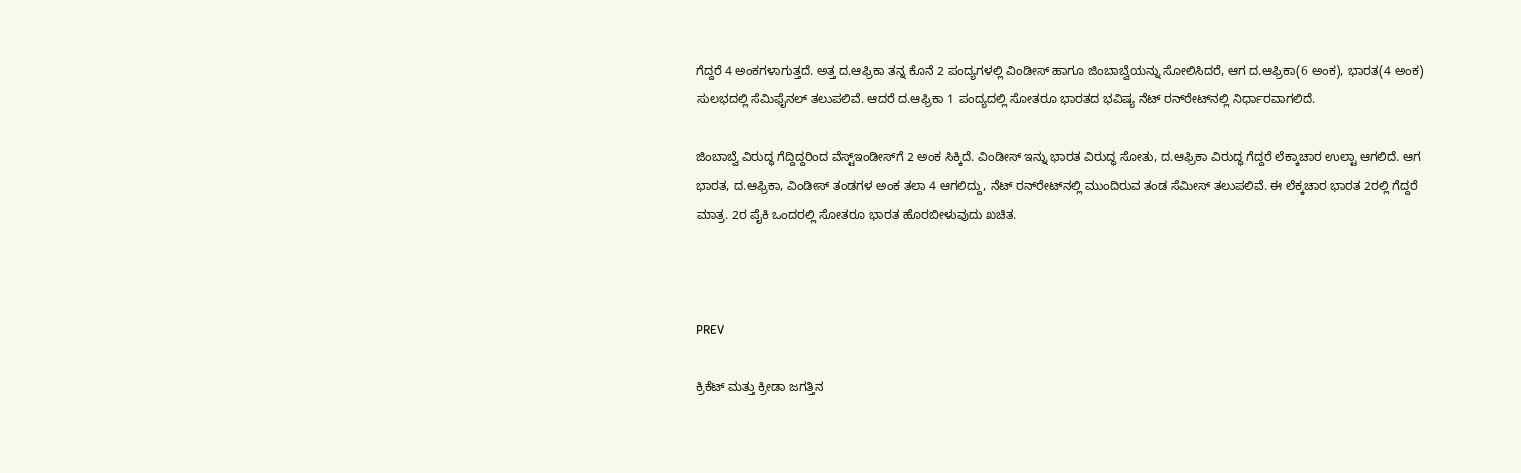ಗೆದ್ದರೆ 4 ಅಂಕಗಳಾಗುತ್ತದೆ. ಅತ್ತ ದ.ಆಫ್ರಿಕಾ ತನ್ನ ಕೊನೆ 2 ಪಂದ್ಯಗಳಲ್ಲಿ ವಿಂಡೀಸ್‌ ಹಾಗೂ ಜಿಂಬಾಬ್ವೆಯನ್ನು ಸೋಲಿಸಿದರೆ, ಆಗ ದ.ಆಫ್ರಿಕಾ(6 ಅಂಕ), ಭಾರತ(4 ಅಂಕ) ಸುಲಭದಲ್ಲಿ ಸೆಮಿಫೈನಲ್‌ ತಲುಪಲಿವೆ. ಆದರೆ ದ.ಆಫ್ರಿಕಾ 1 ಪಂದ್ಯದಲ್ಲಿ ಸೋತರೂ ಭಾರತದ ಭವಿಷ್ಯ ನೆಟ್‌ ರನ್‌ರೇಟ್‌ನಲ್ಲಿ ನಿರ್ಧಾರವಾಗಲಿದೆ.

ಜಿಂಬಾಬ್ವೆ ವಿರುದ್ಧ ಗೆದ್ದಿದ್ದರಿಂದ ವೆಸ್ಟ್‌ಇಂಡೀಸ್‌ಗೆ 2 ಅಂಕ ಸಿಕ್ಕಿದೆ. ವಿಂಡೀಸ್‌ ಇನ್ನು ಭಾರತ ವಿರುದ್ಧ ಸೋತು, ದ.ಆಫ್ರಿಕಾ ವಿರುದ್ಧ ಗೆದ್ದರೆ ಲೆಕ್ಕಾಚಾರ ಉಲ್ಟಾ ಆಗಲಿದೆ. ಆಗ ಭಾರತ, ದ.ಆಫ್ರಿಕಾ, ವಿಂಡೀಸ್‌ ತಂಡಗಳ ಅಂಕ ತಲಾ 4 ಆಗಲಿದ್ದು, ನೆಟ್‌ ರನ್‌ರೇಟ್‌ನಲ್ಲಿ ಮುಂದಿರುವ ತಂಡ ಸೆಮೀಸ್‌ ತಲುಪಲಿವೆ. ಈ ಲೆಕ್ಕಚಾರ ಭಾರತ 2ರಲ್ಲಿ ಗೆದ್ದರೆ ಮಾತ್ರ. 2ರ ಪೈಕಿ ಒಂದರಲ್ಲಿ ಸೋತರೂ ಭಾರತ ಹೊರಬೀಳುವುದು ಖಚಿತ.



PREV

ಕ್ರಿಕೆಟ್ ಮತ್ತು ಕ್ರೀಡಾ ಜಗತ್ತಿನ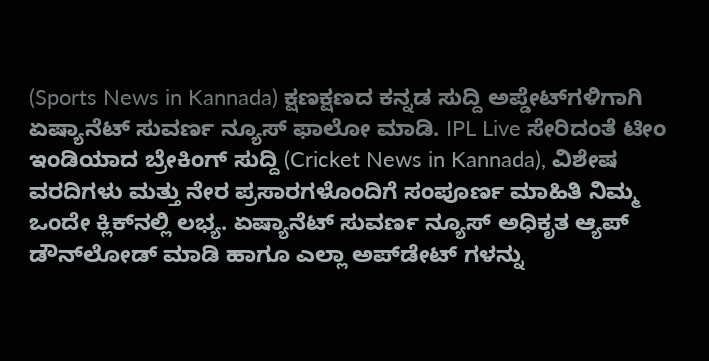(Sports News in Kannada) ಕ್ಷಣಕ್ಷಣದ ಕನ್ನಡ ಸುದ್ದಿ ಅಪ್ಡೇಟ್‌ಗಳಿಗಾಗಿ ಏಷ್ಯಾನೆಟ್ ಸುವರ್ಣ ನ್ಯೂಸ್‌ ಫಾಲೋ ಮಾಡಿ. IPL Live ಸೇರಿದಂತೆ ಟೀಂ ಇಂಡಿಯಾದ ಬ್ರೇಕಿಂಗ್ ಸುದ್ದಿ (Cricket News in Kannada), ವಿಶೇಷ ವರದಿಗಳು ಮತ್ತು ನೇರ ಪ್ರಸಾರಗಳೊಂದಿಗೆ ಸಂಪೂರ್ಣ ಮಾಹಿತಿ ನಿಮ್ಮ ಒಂದೇ ಕ್ಲಿಕ್‌ನಲ್ಲಿ ಲಭ್ಯ. ಏಷ್ಯಾನೆಟ್ ಸುವರ್ಣ ನ್ಯೂಸ್ ಅಧಿಕೃತ ಆ್ಯಪ್ ಡೌನ್‌ಲೋಡ್ ಮಾಡಿ ಹಾಗೂ ಎಲ್ಲಾ ಅಪ್‌ಡೇಟ್ ಗಳನ್ನು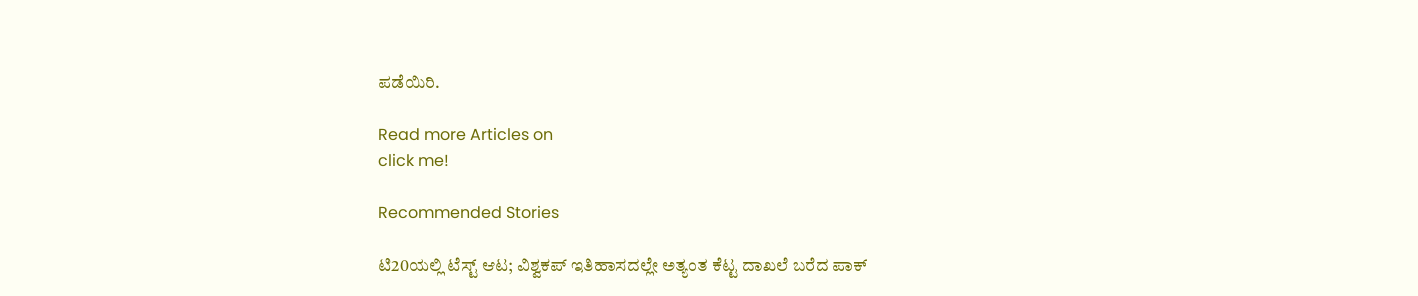ಪಡೆಯಿರಿ.

Read more Articles on
click me!

Recommended Stories

ಟಿ20ಯಲ್ಲಿ ಟೆಸ್ಟ್ ಆಟ; ವಿಶ್ವಕಪ್ ಇತಿಹಾಸದಲ್ಲೇ ಅತ್ಯಂತ ಕೆಟ್ಟ ದಾಖಲೆ ಬರೆದ ಪಾಕ್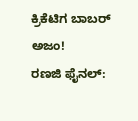ಕ್ರಿಕೆಟಿಗ ಬಾಬರ್ ಅಜಂ!
ರಣಜಿ ಫೈನಲ್: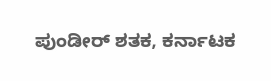ಪುಂಡೀರ್ ಶತಕ, ಕರ್ನಾಟಕ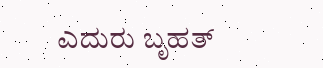ಎದುರು ಬೃಹತ್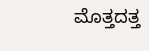ಮೊತ್ತದತ್ತ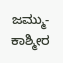ಜಮ್ಮು- ಕಾಶ್ಮೀರ